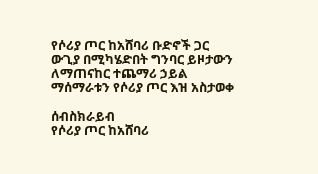የሶሪያ ጦር ከአሸባሪ ቡድኖች ጋር ውጊያ በሚካሄድበት ግንባር ይዞታውን ለማጠናከር ተጨማሪ ኃይል ማሰማራቱን የሶሪያ ጦር እዝ አስታወቀ

ሰብስክራይብ
የሶሪያ ጦር ከአሸባሪ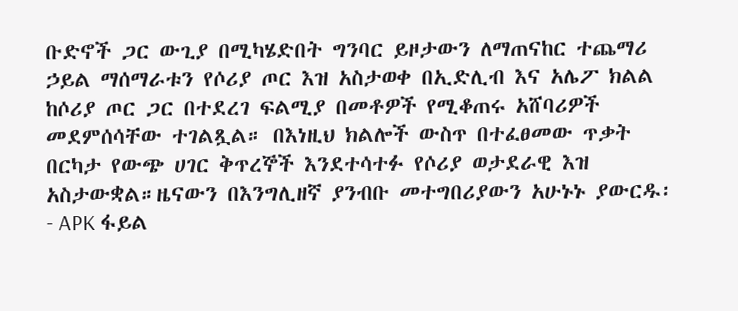ቡድኖች ጋር ውጊያ በሚካሄድበት ግንባር ይዞታውን ለማጠናከር ተጨማሪ ኃይል ማሰማራቱን የሶሪያ ጦር እዝ አስታወቀ በኢድሊብ እና አሌፖ ክልል ከሶሪያ ጦር ጋር በተደረገ ፍልሚያ በመቶዎች የሚቆጠሩ አሸባሪዎች መደምሰሳቸው ተገልጿል። በእነዚህ ክልሎች ውስጥ በተፈፀመው ጥቃት በርካታ የውጭ ሀገር ቅጥረኞች እንደተሳተፉ የሶሪያ ወታደራዊ እዝ አስታውቋል።ዜናውን በእንግሊዘኛ ያንብቡ መተግበሪያውን አሁኑኑ ያውርዱ፡- APK ፋይል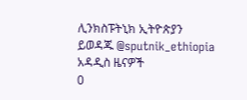ሊንክስፑትኒክ ኢትዮጵያን ይወዳጁ @sputnik_ethiopia
አዳዲስ ዜናዎች
0